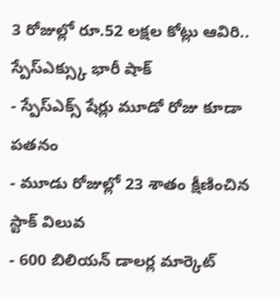3 రోజుల్లో రూ.52 లక్షల కోట్లు ఆవిరి.. స్పేస్ఎక్స్కు భారీ షాక్
- స్పేస్ఎక్స్ షేర్లు మూడో రోజు కూడా పతనం
- మూడు రోజుల్లో 23 శాతం క్షీణించిన స్టాక్ విలువ
- 600 బిలియన్ డాలర్ల మార్కెట్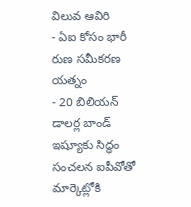విలువ ఆవిరి
- ఏఐ కోసం భారీ రుణ సమీకరణ యత్నం
- 20 బిలియన్ డాలర్ల బాండ్ ఇష్యూకు సిద్ధం
సంచలన ఐపీవోతో మార్కెట్లోకి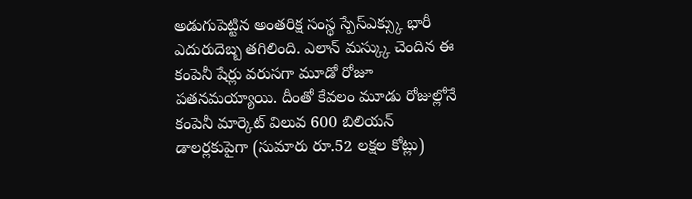అడుగుపెట్టిన అంతరిక్ష సంస్థ స్పేస్ఎక్స్కు భారీ ఎదురుదెబ్బ తగిలింది. ఎలాన్ మస్క్కు చెందిన ఈ కంపెనీ షేర్లు వరుసగా మూడో రోజూ పతనమయ్యాయి. దీంతో కేవలం మూడు రోజుల్లోనే కంపెనీ మార్కెట్ విలువ 600 బిలియన్ డాలర్లకుపైగా (సుమారు రూ.52 లక్షల కోట్లు)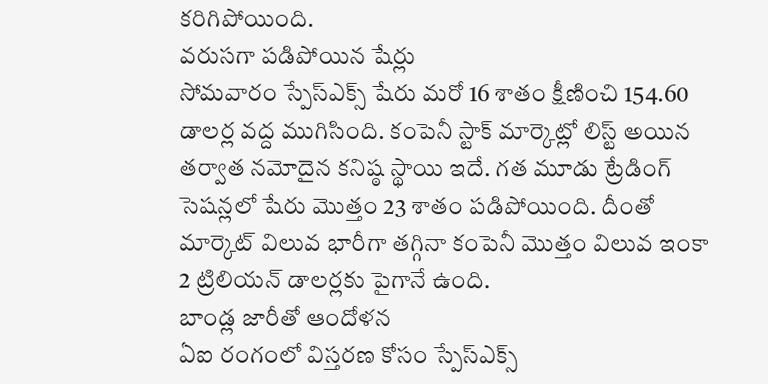కరిగిపోయింది.
వరుసగా పడిపోయిన షేర్లు
సోమవారం స్పేస్ఎక్స్ షేరు మరో 16 శాతం క్షీణించి 154.60 డాలర్ల వద్ద ముగిసింది. కంపెనీ స్టాక్ మార్కెట్లో లిస్ట్ అయిన తర్వాత నమోదైన కనిష్ఠ స్థాయి ఇదే. గత మూడు ట్రేడింగ్ సెషన్లలో షేరు మొత్తం 23 శాతం పడిపోయింది. దీంతో మార్కెట్ విలువ భారీగా తగ్గినా కంపెనీ మొత్తం విలువ ఇంకా 2 ట్రిలియన్ డాలర్లకు పైగానే ఉంది.
బాండ్ల జారీతో ఆందోళన
ఏఐ రంగంలో విస్తరణ కోసం స్పేస్ఎక్స్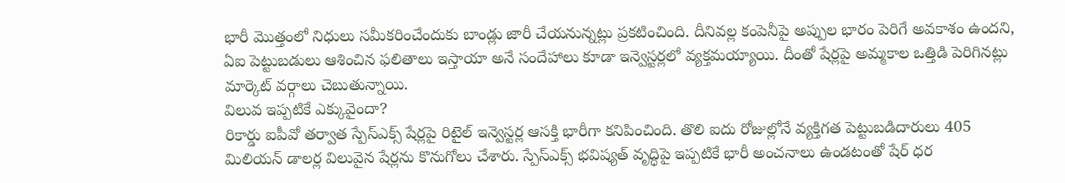భారీ మొత్తంలో నిధులు సమీకరించేందుకు బాండ్లు జారీ చేయనున్నట్లు ప్రకటించింది. దీనివల్ల కంపెనీపై అప్పుల భారం పెరిగే అవకాశం ఉందని, ఏఐ పెట్టుబడులు ఆశించిన ఫలితాలు ఇస్తాయా అనే సందేహాలు కూడా ఇన్వెస్టర్లలో వ్యక్తమయ్యాయి. దీంతో షేర్లపై అమ్మకాల ఒత్తిడి పెరిగినట్లు మార్కెట్ వర్గాలు చెబుతున్నాయి.
విలువ ఇప్పటికే ఎక్కువైందా?
రికార్డు ఐపీవో తర్వాత స్పేస్ఎక్స్ షేర్లపై రిటైల్ ఇన్వెస్టర్ల ఆసక్తి భారీగా కనిపించింది. తొలి ఐదు రోజుల్లోనే వ్యక్తిగత పెట్టుబడిదారులు 405 మిలియన్ డాలర్ల విలువైన షేర్లను కొనుగోలు చేశారు. స్పేస్ఎక్స్ భవిష్యత్ వృద్ధిపై ఇప్పటికే భారీ అంచనాలు ఉండటంతో షేర్ ధర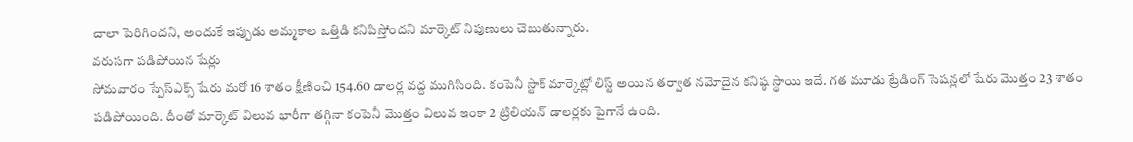చాలా పెరిగిందని, అందుకే ఇప్పుడు అమ్మకాల ఒత్తిడి కనిపిస్తోందని మార్కెట్ నిపుణులు చెబుతున్నారు.
వరుసగా పడిపోయిన షేర్లు
సోమవారం స్పేస్ఎక్స్ షేరు మరో 16 శాతం క్షీణించి 154.60 డాలర్ల వద్ద ముగిసింది. కంపెనీ స్టాక్ మార్కెట్లో లిస్ట్ అయిన తర్వాత నమోదైన కనిష్ఠ స్థాయి ఇదే. గత మూడు ట్రేడింగ్ సెషన్లలో షేరు మొత్తం 23 శాతం పడిపోయింది. దీంతో మార్కెట్ విలువ భారీగా తగ్గినా కంపెనీ మొత్తం విలువ ఇంకా 2 ట్రిలియన్ డాలర్లకు పైగానే ఉంది.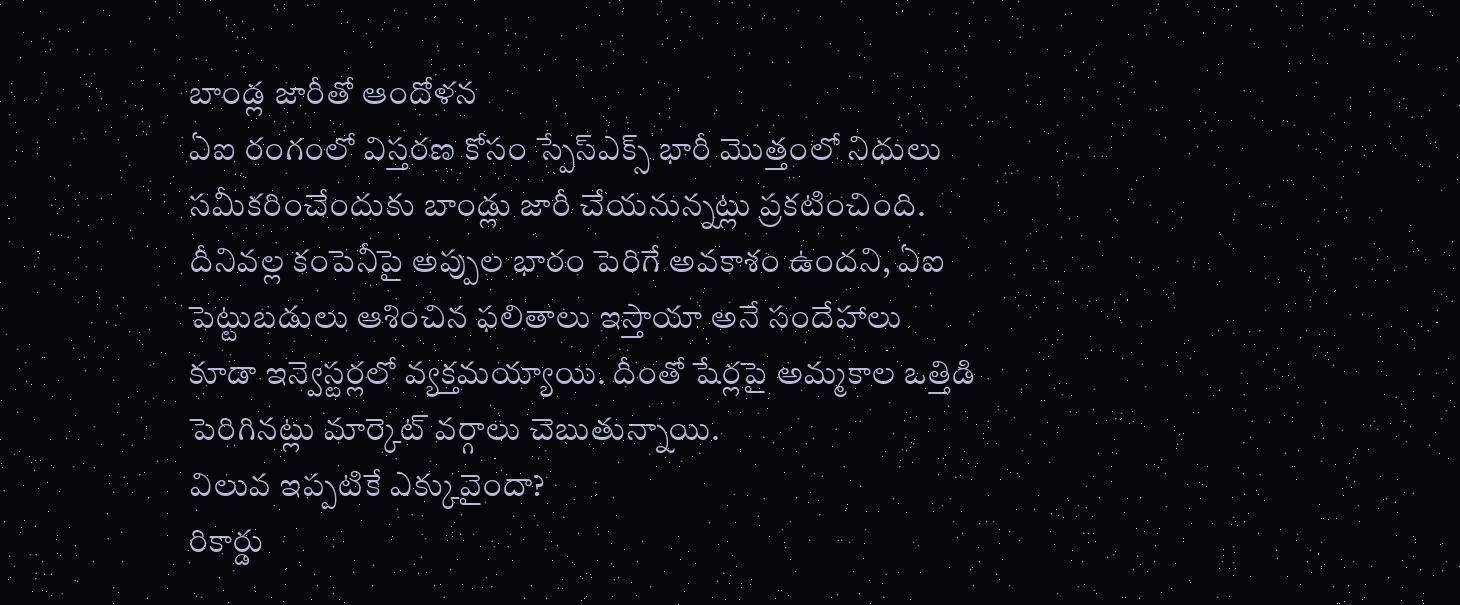బాండ్ల జారీతో ఆందోళన
ఏఐ రంగంలో విస్తరణ కోసం స్పేస్ఎక్స్ భారీ మొత్తంలో నిధులు సమీకరించేందుకు బాండ్లు జారీ చేయనున్నట్లు ప్రకటించింది. దీనివల్ల కంపెనీపై అప్పుల భారం పెరిగే అవకాశం ఉందని, ఏఐ పెట్టుబడులు ఆశించిన ఫలితాలు ఇస్తాయా అనే సందేహాలు కూడా ఇన్వెస్టర్లలో వ్యక్తమయ్యాయి. దీంతో షేర్లపై అమ్మకాల ఒత్తిడి పెరిగినట్లు మార్కెట్ వర్గాలు చెబుతున్నాయి.
విలువ ఇప్పటికే ఎక్కువైందా?
రికార్డు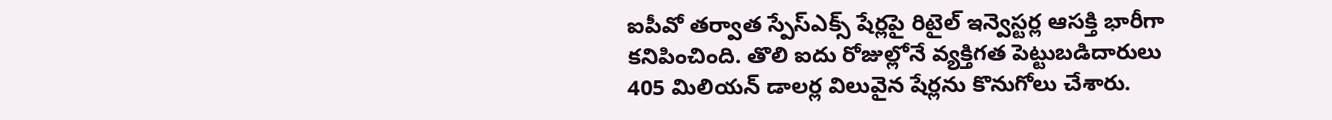ఐపీవో తర్వాత స్పేస్ఎక్స్ షేర్లపై రిటైల్ ఇన్వెస్టర్ల ఆసక్తి భారీగా కనిపించింది. తొలి ఐదు రోజుల్లోనే వ్యక్తిగత పెట్టుబడిదారులు 405 మిలియన్ డాలర్ల విలువైన షేర్లను కొనుగోలు చేశారు.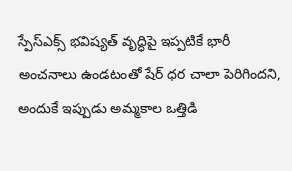స్పేస్ఎక్స్ భవిష్యత్ వృద్ధిపై ఇప్పటికే భారీ అంచనాలు ఉండటంతో షేర్ ధర చాలా పెరిగిందని, అందుకే ఇప్పుడు అమ్మకాల ఒత్తిడి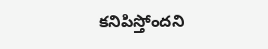కనిపిస్తోందని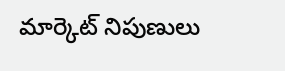మార్కెట్ నిపుణులు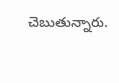చెబుతున్నారు.